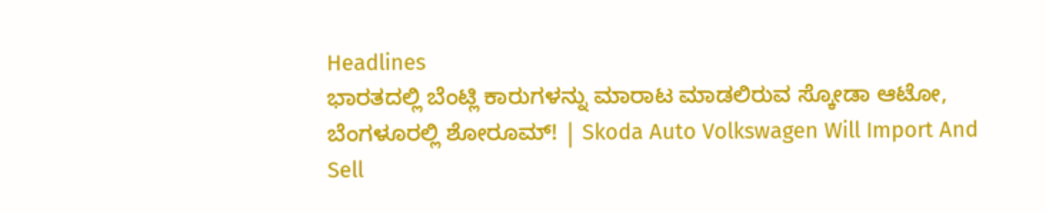Headlines
ಭಾರತದಲ್ಲಿ ಬೆಂಟ್ಲಿ ಕಾರುಗಳನ್ನು ಮಾರಾಟ ಮಾಡಲಿರುವ ಸ್ಕೋಡಾ ಆಟೋ, ಬೆಂಗಳೂರಲ್ಲಿ ಶೋರೂಮ್‌! | Skoda Auto Volkswagen Will Import And Sell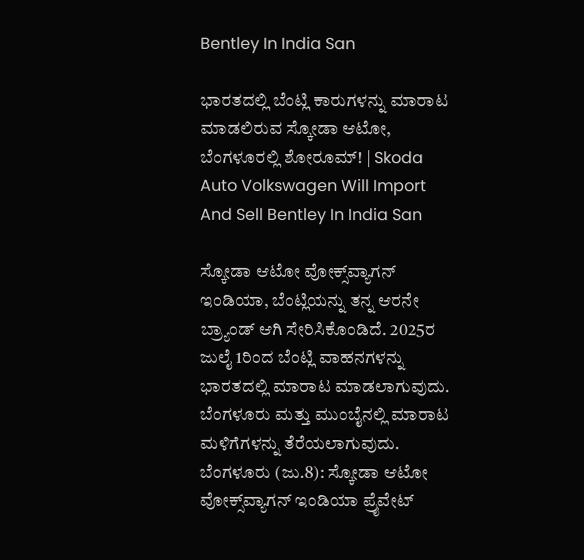Bentley In India San

ಭಾರತದಲ್ಲಿ ಬೆಂಟ್ಲಿ ಕಾರುಗಳನ್ನು ಮಾರಾಟ ಮಾಡಲಿರುವ ಸ್ಕೋಡಾ ಆಟೋ, ಬೆಂಗಳೂರಲ್ಲಿ ಶೋರೂಮ್‌! | Skoda Auto Volkswagen Will Import And Sell Bentley In India San

ಸ್ಕೋಡಾ ಆಟೋ ವೋಕ್ಸ್‌ವ್ಯಾಗನ್ ಇಂಡಿಯಾ, ಬೆಂಟ್ಲಿಯನ್ನು ತನ್ನ ಆರನೇ ಬ್ರ್ಯಾಂಡ್ ಆಗಿ ಸೇರಿಸಿಕೊಂಡಿದೆ. 2025ರ ಜುಲೈ 1ರಿಂದ ಬೆಂಟ್ಲಿ ವಾಹನಗಳನ್ನು ಭಾರತದಲ್ಲಿ ಮಾರಾಟ ಮಾಡಲಾಗುವುದು. ಬೆಂಗಳೂರು ಮತ್ತು ಮುಂಬೈನಲ್ಲಿ ಮಾರಾಟ ಮಳಿಗೆಗಳನ್ನು ತೆರೆಯಲಾಗುವುದು. ಬೆಂಗಳೂರು (ಜು.8): ಸ್ಕೋಡಾ ಆಟೋ ವೋಕ್ಸ್‌ವ್ಯಾಗನ್ ಇಂಡಿಯಾ ಪ್ರೈವೇಟ್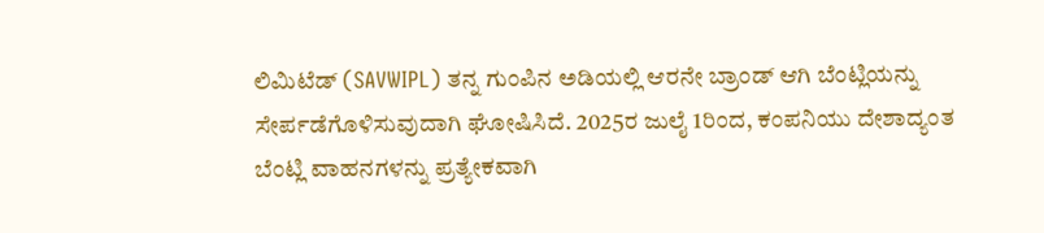ಲಿಮಿಟೆಡ್ (SAVWIPL) ತನ್ನ ಗುಂಪಿನ ಅಡಿಯಲ್ಲಿ ಆರನೇ ಬ್ರಾಂಡ್ ಆಗಿ ಬೆಂಟ್ಲಿಯನ್ನು ಸೇರ್ಪಡೆಗೊಳಿಸುವುದಾಗಿ ಘೋಷಿಸಿದೆ. 2025ರ ಜುಲೈ 1ರಿಂದ, ಕಂಪನಿಯು ದೇಶಾದ್ಯಂತ ಬೆಂಟ್ಲಿ ವಾಹನಗಳನ್ನು ಪ್ರತ್ಯೇಕವಾಗಿ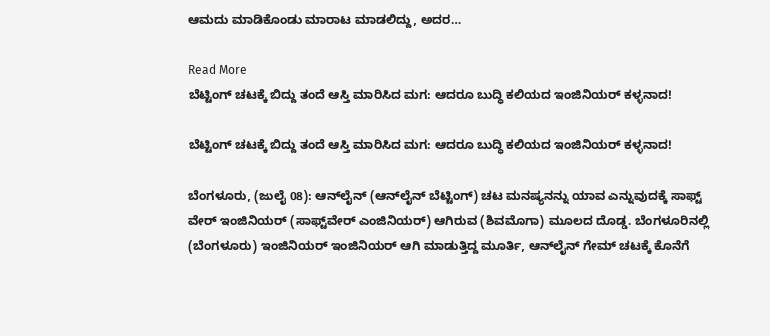ಆಮದು ಮಾಡಿಕೊಂಡು ಮಾರಾಟ ಮಾಡಲಿದ್ದು, ಅದರ…

Read More
ಬೆಟ್ಟಿಂಗ್ ಚಟಕ್ಕೆ ಬಿದ್ದು ತಂದೆ ಆಸ್ತಿ ಮಾರಿಸಿದ ಮಗ: ಆದರೂ ಬುದ್ಧಿ ಕಲಿಯದ ಇಂಜಿನಿಯರ್‌ ಕಳ್ಳನಾದ!

ಬೆಟ್ಟಿಂಗ್ ಚಟಕ್ಕೆ ಬಿದ್ದು ತಂದೆ ಆಸ್ತಿ ಮಾರಿಸಿದ ಮಗ: ಆದರೂ ಬುದ್ಧಿ ಕಲಿಯದ ಇಂಜಿನಿಯರ್‌ ಕಳ್ಳನಾದ!

ಬೆಂಗಳೂರು, (ಜುಲೈ 08): ಆನ್‌ಲೈನ್ (ಆನ್‌ಲೈನ್ ಬೆಟ್ಟಿಂಗ್) ಚಟ ಮನಷ್ಯನನ್ನು ಯಾವ ಎನ್ನುವುದಕ್ಕೆ ಸಾಫ್ಟ್ ವೇರ್ ಇಂಜಿನಿಯರ್ (ಸಾಫ್ಟ್‌ವೇರ್ ಎಂಜಿನಿಯರ್) ಆಗಿರುವ (ಶಿವಮೊಗಾ) ಮೂಲದ ದೊಡ್ಡ. ಬೆಂಗಳೂರಿನಲ್ಲಿ (ಬೆಂಗಳೂರು) ಇಂಜಿನಿಯರ್ ಇಂಜಿನಿಯರ್ ಆಗಿ ಮಾಡುತ್ತಿದ್ದ ಮೂರ್ತಿ, ಆನ್‌ಲೈನ್ ಗೇಮ್ ಚಟಕ್ಕೆ ಕೊನೆಗೆ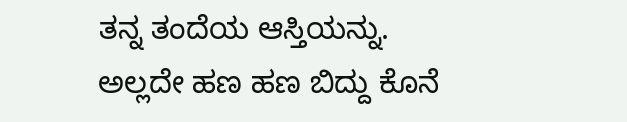ತನ್ನ ತಂದೆಯ ಆಸ್ತಿಯನ್ನು. ಅಲ್ಲದೇ ಹಣ ಹಣ ಬಿದ್ದು ಕೊನೆ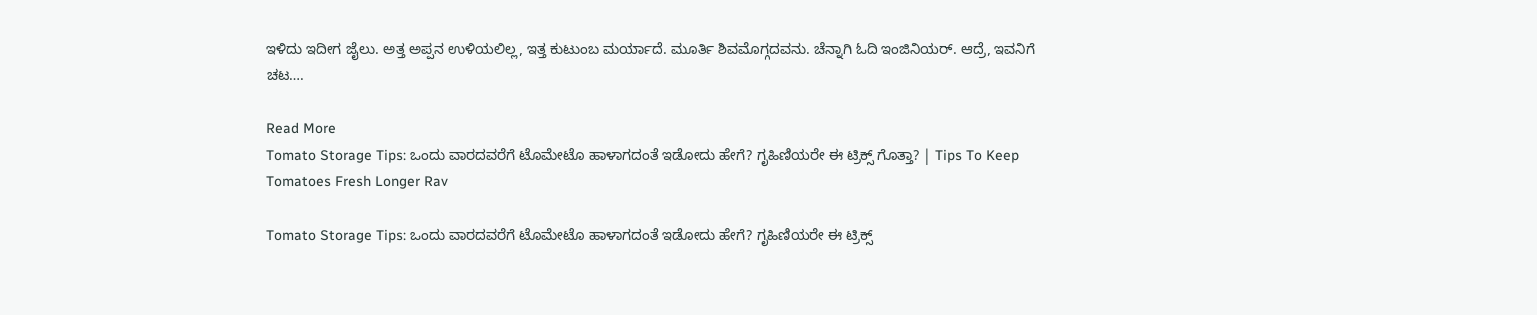ಇಳಿದು ಇದೀಗ ಜೈಲು. ಅತ್ತ ಅಪ್ಪನ ಉಳಿಯಲಿಲ್ಲ, ಇತ್ತ ಕುಟುಂಬ ಮರ್ಯಾದೆ. ಮೂರ್ತಿ ಶಿವಮೊಗ್ಗದವನು. ಚೆನ್ನಾಗಿ ಓದಿ ಇಂಜಿನಿಯರ್. ಆದ್ರೆ, ಇವನಿಗೆ ಚಟ….

Read More
Tomato Storage Tips: ಒಂದು ವಾರದವರೆಗೆ ಟೊಮೇಟೊ ಹಾಳಾಗದಂತೆ ಇಡೋದು ಹೇಗೆ? ಗೃಹಿಣಿಯರೇ ಈ ಟ್ರಿಕ್ಸ್ ಗೊತ್ತಾ? | Tips To Keep Tomatoes Fresh Longer Rav

Tomato Storage Tips: ಒಂದು ವಾರದವರೆಗೆ ಟೊಮೇಟೊ ಹಾಳಾಗದಂತೆ ಇಡೋದು ಹೇಗೆ? ಗೃಹಿಣಿಯರೇ ಈ ಟ್ರಿಕ್ಸ್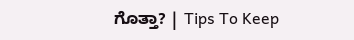ಗೊತ್ತಾ? | Tips To Keep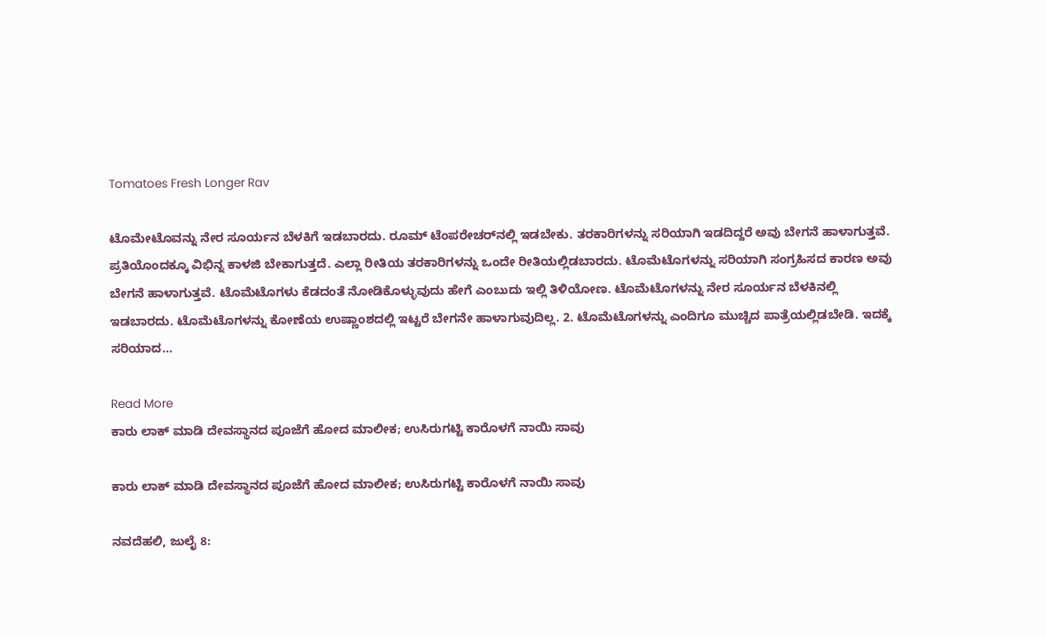Tomatoes Fresh Longer Rav

ಟೊಮೇಟೊವನ್ನು ನೇರ ಸೂರ್ಯನ ಬೆಳಕಿಗೆ ಇಡಬಾರದು. ರೂಮ್ ಟೆಂಪರೇಚರ್‌ನಲ್ಲಿ ಇಡಬೇಕು. ತರಕಾರಿಗಳನ್ನು ಸರಿಯಾಗಿ ಇಡದಿದ್ದರೆ ಅವು ಬೇಗನೆ ಹಾಳಾಗುತ್ತವೆ. ಪ್ರತಿಯೊಂದಕ್ಕೂ ವಿಭಿನ್ನ ಕಾಳಜಿ ಬೇಕಾಗುತ್ತದೆ. ಎಲ್ಲಾ ರೀತಿಯ ತರಕಾರಿಗಳನ್ನು ಒಂದೇ ರೀತಿಯಲ್ಲಿಡಬಾರದು. ಟೊಮೆಟೊಗಳನ್ನು ಸರಿಯಾಗಿ ಸಂಗ್ರಹಿಸದ ಕಾರಣ ಅವು ಬೇಗನೆ ಹಾಳಾಗುತ್ತವೆ. ಟೊಮೆಟೊಗಳು ಕೆಡದಂತೆ ನೋಡಿಕೊಳ್ಳುವುದು ಹೇಗೆ ಎಂಬುದು ಇಲ್ಲಿ ತಿಳಿಯೋಣ. ಟೊಮೆಟೊಗಳನ್ನು ನೇರ ಸೂರ್ಯನ ಬೆಳಕಿನಲ್ಲಿ ಇಡಬಾರದು. ಟೊಮೆಟೊಗಳನ್ನು ಕೋಣೆಯ ಉಷ್ಣಾಂಶದಲ್ಲಿ ಇಟ್ಟರೆ ಬೇಗನೇ ಹಾಳಾಗುವುದಿಲ್ಲ. 2. ಟೊಮೆಟೊಗಳನ್ನು ಎಂದಿಗೂ ಮುಚ್ಚಿದ ಪಾತ್ರೆಯಲ್ಲಿಡಬೇಡಿ. ಇದಕ್ಕೆ ಸರಿಯಾದ…

Read More
ಕಾರು ಲಾಕ್ ಮಾಡಿ ದೇವಸ್ಥಾನದ ಪೂಜೆಗೆ ಹೋದ ಮಾಲೀಕ; ಉಸಿರುಗಟ್ಟಿ ಕಾರೊಳಗೆ ನಾಯಿ ಸಾವು

ಕಾರು ಲಾಕ್ ಮಾಡಿ ದೇವಸ್ಥಾನದ ಪೂಜೆಗೆ ಹೋದ ಮಾಲೀಕ; ಉಸಿರುಗಟ್ಟಿ ಕಾರೊಳಗೆ ನಾಯಿ ಸಾವು

ನವದೆಹಲಿ, ಜುಲೈ 8: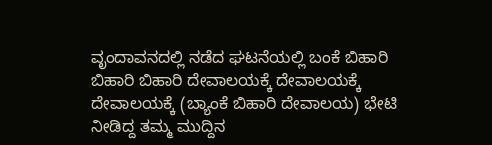ವೃಂದಾವನದಲ್ಲಿ ನಡೆದ ಘಟನೆಯಲ್ಲಿ ಬಂಕೆ ಬಿಹಾರಿ ಬಿಹಾರಿ ಬಿಹಾರಿ ದೇವಾಲಯಕ್ಕೆ ದೇವಾಲಯಕ್ಕೆ ದೇವಾಲಯಕ್ಕೆ (ಬ್ಯಾಂಕೆ ಬಿಹಾರಿ ದೇವಾಲಯ) ಭೇಟಿ ನೀಡಿದ್ದ ತಮ್ಮ ಮುದ್ದಿನ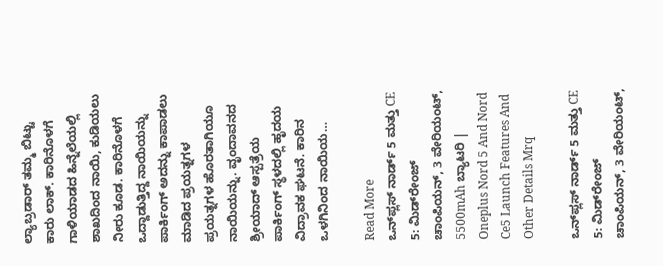ಲ್ಯಾಬ್ರಡಾರ್ ತಮ್ಮ ಬಿಟ್ಟು ಕಾರು ಲಾಕ್. ಕಾರಿನೊಳಗೆ ಗಾಳಿಯಾಡದ ಹಿನ್ನೆಲೆಯಲ್ಲಿ ಶಾಖದಿಂದ ನಾಯಿ, ಕುಡಿಯಲು ನೀರು ಕೂಡ. ಕಾರಿನೊಳಗೆ ಒದ್ದಾಡುತ್ತಿದ್ದ ನಾಯಿಯನ್ನು ಪಾರ್ಕಿಂಗ್ ಅದನ್ನು ಕಾಪಾಡಲು ಮಾಡಿದ ಪ್ರಯತ್ನಗಳ ಪ್ರಯತ್ನಗಳ ಹೊರತಾಗಿಯೂ ನಾಯಿಯನ್ನು. ವೃಂದಾವನದ ಶ್ರೀಯಾದ್ ಆಸ್ಪತ್ರೆಯ ಪಾರ್ಕಿಂಗ್ ಸ್ಥಳದಲ್ಲಿ ಹೃದಯ ವಿದ್ರಾವಕ ಘಟನೆ. ಕಾರಿನ ಒಳಗಿನಿಂದ ನಾಯಿಯ…

Read More
ಒನ್‌ಪ್ಲಸ್ ನಾರ್ಡ್ 5 ಮತ್ತು CE 5: ಮಿಡ್‌ರೇಂಜ್ ಚಾಂಪಿಯನ್, 3 ವೇರಿಯಂಟ್, 5500mAh ಬ್ಯಾಟರಿ | Oneplus Nord 5 And Nord Ce5 Launch Features And Other Details Mrq

ಒನ್‌ಪ್ಲಸ್ ನಾರ್ಡ್ 5 ಮತ್ತು CE 5: ಮಿಡ್‌ರೇಂಜ್ ಚಾಂಪಿಯನ್, 3 ವೇರಿಯಂಟ್,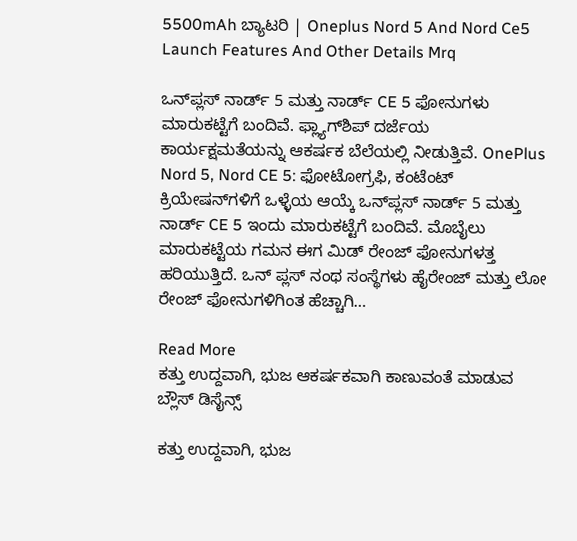5500mAh ಬ್ಯಾಟರಿ | Oneplus Nord 5 And Nord Ce5 Launch Features And Other Details Mrq

ಒನ್‌ಪ್ಲಸ್ ನಾರ್ಡ್ 5 ಮತ್ತು ನಾರ್ಡ್ CE 5 ಫೋನುಗಳು ಮಾರುಕಟ್ಟೆಗೆ ಬಂದಿವೆ. ಫ್ಲ್ಯಾಗ್‌ಶಿಪ್ ದರ್ಜೆಯ ಕಾರ್ಯಕ್ಷಮತೆಯನ್ನು ಆಕರ್ಷಕ ಬೆಲೆಯಲ್ಲಿ ನೀಡುತ್ತಿವೆ. OnePlus Nord 5, Nord CE 5: ಫೋಟೋಗ್ರಫಿ, ಕಂಟೆಂಟ್ ಕ್ರಿಯೇಷನ್‌ಗಳಿಗೆ ಒಳ್ಳೆಯ ಆಯ್ಕೆ ಒನ್‌ಪ್ಲಸ್ ನಾರ್ಡ್ 5 ಮತ್ತು ನಾರ್ಡ್ CE 5 ಇಂದು ಮಾರುಕಟ್ಟೆಗೆ ಬಂದಿವೆ. ಮೊಬೈಲು ಮಾರುಕಟ್ಟೆಯ ಗಮನ ಈಗ ಮಿಡ್ ರೇಂಜ್ ಫೋನುಗಳತ್ತ ಹರಿಯುತ್ತಿದೆ. ಒನ್ ಪ್ಲಸ್ ನಂಥ ಸಂಸ್ಥೆಗಳು ಹೈರೇಂಜ್ ಮತ್ತು ಲೋ ರೇಂಜ್ ಫೋನುಗಳಿಗಿಂತ ಹೆಚ್ಚಾಗಿ…

Read More
ಕತ್ತು ಉದ್ದವಾಗಿ, ಭುಜ ಆಕರ್ಷಕವಾಗಿ ಕಾಣುವಂತೆ ಮಾಡುವ ಬ್ಲೌಸ್‌ ಡಿಸೈನ್ಸ್

ಕತ್ತು ಉದ್ದವಾಗಿ, ಭುಜ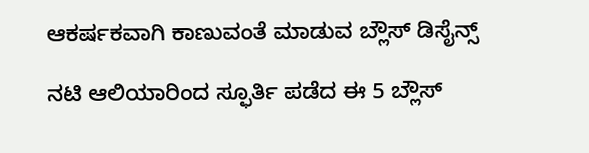ಆಕರ್ಷಕವಾಗಿ ಕಾಣುವಂತೆ ಮಾಡುವ ಬ್ಲೌಸ್‌ ಡಿಸೈನ್ಸ್

ನಟಿ ಆಲಿಯಾರಿಂದ ಸ್ಫೂರ್ತಿ ಪಡೆದ ಈ 5 ಬ್ಲೌಸ್‌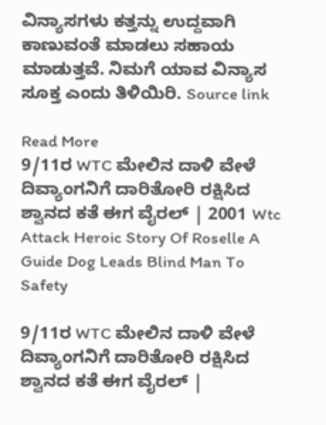ವಿನ್ಯಾಸಗಳು ಕತ್ತನ್ನು ಉದ್ದವಾಗಿ ಕಾಣುವಂತೆ ಮಾಡಲು ಸಹಾಯ ಮಾಡುತ್ತವೆ. ನಿಮಗೆ ಯಾವ ವಿನ್ಯಾಸ ಸೂಕ್ತ ಎಂದು ತಿಳಿಯಿರಿ. Source link

Read More
9/11ರ WTC ಮೇಲಿನ ದಾಳಿ ವೇಳೆ ದಿವ್ಯಾಂಗನಿಗೆ ದಾರಿತೋರಿ ರಕ್ಷಿಸಿದ ಶ್ವಾನದ ಕತೆ ಈಗ ವೈರಲ್ | 2001 Wtc Attack Heroic Story Of Roselle A Guide Dog Leads Blind Man To Safety

9/11ರ WTC ಮೇಲಿನ ದಾಳಿ ವೇಳೆ ದಿವ್ಯಾಂಗನಿಗೆ ದಾರಿತೋರಿ ರಕ್ಷಿಸಿದ ಶ್ವಾನದ ಕತೆ ಈಗ ವೈರಲ್ |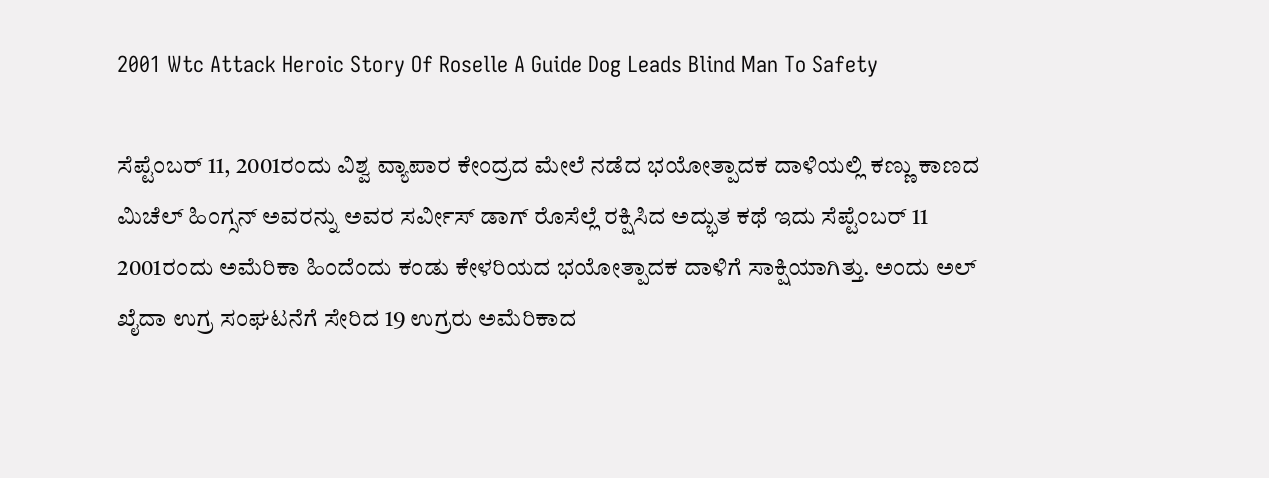2001 Wtc Attack Heroic Story Of Roselle A Guide Dog Leads Blind Man To Safety

ಸೆಪ್ಟೆಂಬರ್ 11, 2001ರಂದು ವಿಶ್ವ ವ್ಯಾಪಾರ ಕೇಂದ್ರದ ಮೇಲೆ ನಡೆದ ಭಯೋತ್ಪಾದಕ ದಾಳಿಯಲ್ಲಿ ಕಣ್ಣು ಕಾಣದ ಮಿಚೆಲ್ ಹಿಂಗ್ಸನ್ ಅವರನ್ನು ಅವರ ಸರ್ವೀಸ್ ಡಾಗ್ ರೊಸೆಲ್ಲೆ ರಕ್ಷಿಸಿದ ಅದ್ಭುತ ಕಥೆ ಇದು ಸೆಪ್ಟೆಂಬರ್ 11 2001ರಂದು ಅಮೆರಿಕಾ ಹಿಂದೆಂದು ಕಂಡು ಕೇಳರಿಯದ ಭಯೋತ್ಪಾದಕ ದಾಳಿಗೆ ಸಾಕ್ಷಿಯಾಗಿತ್ತು. ಅಂದು ಅಲ್‌ ಖೈದಾ ಉಗ್ರ ಸಂಘಟನೆಗೆ ಸೇರಿದ 19 ಉಗ್ರರು ಅಮೆರಿಕಾದ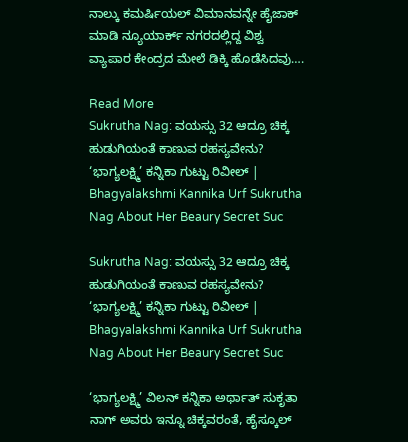ನಾಲ್ಕು ಕಮರ್ಷಿಯಲ್ ವಿಮಾನವನ್ನೇ ಹೈಜಾಕ್ ಮಾಡಿ ನ್ಯೂಯಾರ್ಕ್‌ ನಗರದಲ್ಲಿದ್ದ ವಿಶ್ವ ವ್ಯಾಪಾರ ಕೇಂದ್ರದ ಮೇಲೆ ಡಿಕ್ಕಿ ಹೊಡೆಸಿದವು….

Read More
Sukrutha Nag: ವಯಸ್ಸು 32 ಆದ್ರೂ ಚಿಕ್ಕ ಹುಡುಗಿಯಂತೆ ಕಾಣುವ ರಹಸ್ಯವೇನು? ‘ಭಾಗ್ಯಲಕ್ಷ್ಮಿ’ ಕನ್ನಿಕಾ ಗುಟ್ಟು ರಿವೀಲ್ | Bhagyalakshmi Kannika Urf Sukrutha Nag About Her Beaury Secret Suc

Sukrutha Nag: ವಯಸ್ಸು 32 ಆದ್ರೂ ಚಿಕ್ಕ ಹುಡುಗಿಯಂತೆ ಕಾಣುವ ರಹಸ್ಯವೇನು? ‘ಭಾಗ್ಯಲಕ್ಷ್ಮಿ’ ಕನ್ನಿಕಾ ಗುಟ್ಟು ರಿವೀಲ್ | Bhagyalakshmi Kannika Urf Sukrutha Nag About Her Beaury Secret Suc

‘ಭಾಗ್ಯಲಕ್ಷ್ಮಿ’ ವಿಲನ್ ಕನ್ನಿಕಾ ಅರ್ಥಾತ್ ಸುಕೃತಾ ನಾಗ್ ಅವರು ಇನ್ನೂ ಚಿಕ್ಕವರಂತೆ, ಹೈಸ್ಕೂಲ್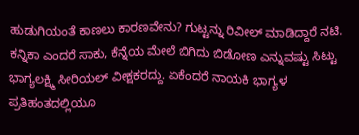ಹುಡುಗಿಯಂತೆ ಕಾಣಲು ಕಾರಣವೇನು? ಗುಟ್ಟನ್ನು ರಿವೀಲ್ ಮಾಡಿದ್ದಾರೆ ನಟಿ.  ಕನ್ನಿಕಾ ಎಂದರೆ ಸಾಕು, ಕೆನ್ನೆಯ ಮೇಲೆ ಬಿಗಿದು ಬಿಡೋಣ ಎನ್ನುವಷ್ಟು ಸಿಟ್ಟು ಭಾಗ್ಯಲಕ್ಷ್ಮಿ ಸೀರಿಯಲ್ ವೀಕ್ಷಕರದ್ದು. ಏಕೆಂದರೆ ನಾಯಕಿ ಭಾಗ್ಯಳ ಪ್ರತಿಹಂತದಲ್ಲಿಯೂ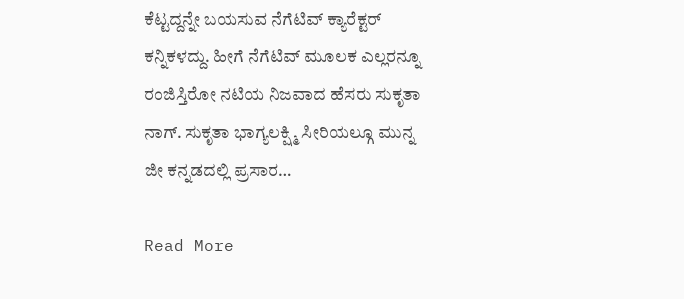ಕೆಟ್ಟದ್ದನ್ನೇ ಬಯಸುವ ನೆಗೆಟಿವ್ ಕ್ಯಾರೆಕ್ಟರ್ ಕನ್ನಿಕಳದ್ದು. ಹೀಗೆ ನೆಗೆಟಿವ್ ಮೂಲಕ ಎಲ್ಲರನ್ನೂ ರಂಜಿಸ್ತಿರೋ ನಟಿಯ ನಿಜವಾದ ಹೆಸರು ಸುಕೃತಾ ನಾಗ್‌. ಸುಕೃತಾ ಭಾಗ್ಯಲಕ್ಷ್ಮಿ ಸೀರಿಯಲ್ಗೂ ಮುನ್ನ ಜೀ ಕನ್ನಡದಲ್ಲಿ ಪ್ರಸಾರ…

Read More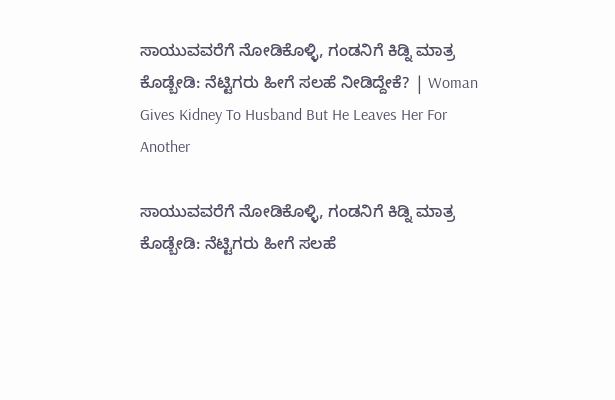ಸಾಯುವವರೆಗೆ ನೋಡಿಕೊಳ್ಳಿ, ಗಂಡನಿಗೆ ಕಿಡ್ನಿ ಮಾತ್ರ ಕೊಡ್ಬೇಡಿ: ನೆಟ್ಟಿಗರು ಹೀಗೆ ಸಲಹೆ ನೀಡಿದ್ದೇಕೆ? | Woman Gives Kidney To Husband But He Leaves Her For Another

ಸಾಯುವವರೆಗೆ ನೋಡಿಕೊಳ್ಳಿ, ಗಂಡನಿಗೆ ಕಿಡ್ನಿ ಮಾತ್ರ ಕೊಡ್ಬೇಡಿ: ನೆಟ್ಟಿಗರು ಹೀಗೆ ಸಲಹೆ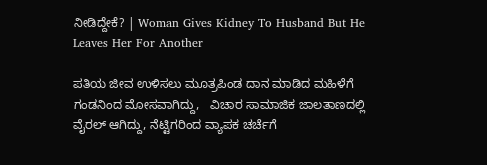ನೀಡಿದ್ದೇಕೆ? | Woman Gives Kidney To Husband But He Leaves Her For Another

ಪತಿಯ ಜೀವ ಉಳಿಸಲು ಮೂತ್ರಪಿಂಡ ದಾನ ಮಾಡಿದ ಮಹಿಳೆಗೆ ಗಂಡನಿಂದ ಮೋಸವಾಗಿದ್ದು,   ವಿಚಾರ ಸಾಮಾಜಿಕ ಜಾಲತಾಣದಲ್ಲಿ ವೈರಲ್ ಆಗಿದ್ದು, ನೆಟ್ಟಿಗರಿಂದ ವ್ಯಾಪಕ ಚರ್ಚೆಗೆ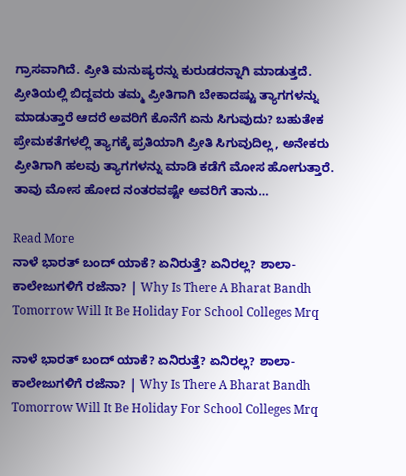ಗ್ರಾಸವಾಗಿದೆ. ಪ್ರೀತಿ ಮನುಷ್ಯರನ್ನು ಕುರುಡರನ್ನಾಗಿ ಮಾಡುತ್ತದೆ. ಪ್ರೀತಿಯಲ್ಲಿ ಬಿದ್ದವರು ತಮ್ಮ ಪ್ರೀತಿಗಾಗಿ ಬೇಕಾದಷ್ಟು ತ್ಯಾಗಗಳನ್ನು ಮಾಡುತ್ತಾರೆ ಆದರೆ ಅವರಿಗೆ ಕೊನೆಗೆ ಏನು ಸಿಗುವುದು? ಬಹುತೇಕ ಪ್ರೇಮಕತೆಗಳಲ್ಲಿ ತ್ಯಾಗಕ್ಕೆ ಪ್ರತಿಯಾಗಿ ಪ್ರೀತಿ ಸಿಗುವುದಿಲ್ಲ, ಅನೇಕರು ಪ್ರೀತಿಗಾಗಿ ಹಲವು ತ್ಯಾಗಗಳನ್ನು ಮಾಡಿ ಕಡೆಗೆ ಮೋಸ ಹೋಗುತ್ತಾರೆ. ತಾವು ಮೋಸ ಹೋದ ನಂತರವಷ್ಟೇ ಅವರಿಗೆ ತಾನು…

Read More
ನಾಳೆ ಭಾರತ್ ಬಂದ್ ಯಾಕೆ? ಏನಿರುತ್ತೆ? ಏನಿರಲ್ಲ? ಶಾಲಾ-ಕಾಲೇಜುಗಳಿಗೆ ರಜೆನಾ? | Why Is There A Bharat Bandh Tomorrow Will It Be Holiday For School Colleges Mrq

ನಾಳೆ ಭಾರತ್ ಬಂದ್ ಯಾಕೆ? ಏನಿರುತ್ತೆ? ಏನಿರಲ್ಲ? ಶಾಲಾ-ಕಾಲೇಜುಗಳಿಗೆ ರಜೆನಾ? | Why Is There A Bharat Bandh Tomorrow Will It Be Holiday For School Colleges Mrq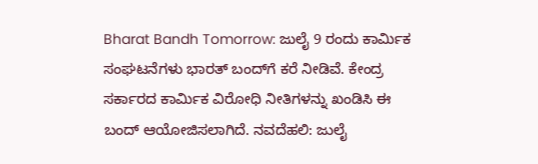Bharat Bandh Tomorrow: ಜುಲೈ 9 ರಂದು ಕಾರ್ಮಿಕ ಸಂಘಟನೆಗಳು ಭಾರತ್ ಬಂದ್‌ಗೆ ಕರೆ ನೀಡಿವೆ. ಕೇಂದ್ರ ಸರ್ಕಾರದ ಕಾರ್ಮಿಕ ವಿರೋಧಿ ನೀತಿಗಳನ್ನು ಖಂಡಿಸಿ ಈ ಬಂದ್ ಆಯೋಜಿಸಲಾಗಿದೆ. ನವದೆಹಲಿ: ಜುಲೈ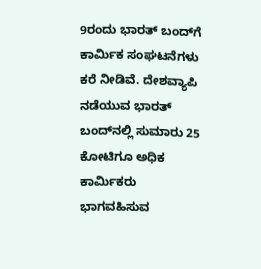9ರಂದು ಭಾರತ್ ಬಂದ್‌ಗೆ ಕಾರ್ಮಿಕ ಸಂಘಟನೆಗಳು ಕರೆ ನೀಡಿವೆ. ದೇಶವ್ಯಾಪಿ ನಡೆಯುವ ಭಾರತ್ ಬಂದ್‌ನಲ್ಲಿ ಸುಮಾರು 25 ಕೋಟಿಗೂ ಅಧಿಕ ಕಾರ್ಮಿಕರು ಭಾಗವಹಿಸುವ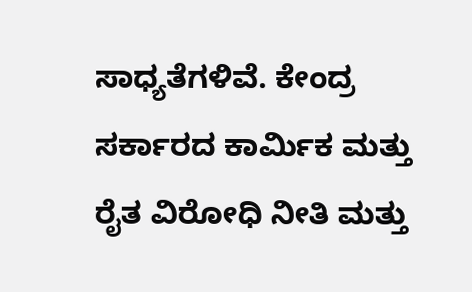ಸಾಧ್ಯತೆಗಳಿವೆ. ಕೇಂದ್ರ ಸರ್ಕಾರದ ಕಾರ್ಮಿಕ ಮತ್ತು ರೈತ ವಿರೋಧಿ ನೀತಿ ಮತ್ತು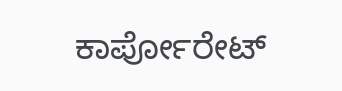ಕಾರ್ಪೋರೇಟ್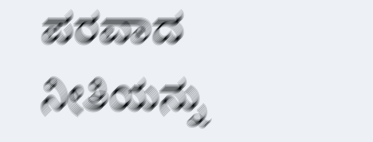ಪರವಾದ ನೀತಿಯನ್ನು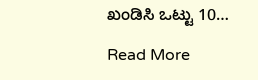ಖಂಡಿಸಿ ಒಟ್ಟು 10…

Read More